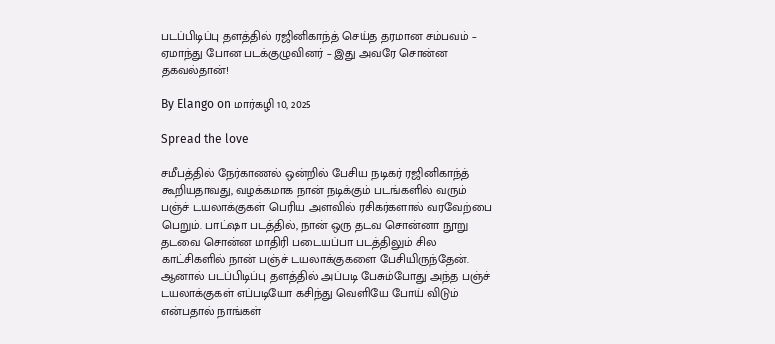படப்பிடிப்பு தளத்தில் ரஜினிகாந்த் செய்த தரமான சம்பவம் – ஏமாந்து போன படக்குழுவினர் – இது அவரே சொன்ன தகவல்தான்!

By Elango on மார்கழி 10, 2025

Spread the love

சமீபத்தில் நேர்காணல் ஒன்றில் பேசிய நடிகர் ரஜினிகாந்த் கூறியதாவது, வழக்கமாக நான் நடிக்கும் படங்களில் வரும் பஞ்ச் டயலாக்குகள் பெரிய அளவில் ரசிகர்களால் வரவேற்பை பெறும். பாட்ஷா படத்தில், நான் ஒரு தடவ சொன்னா நூறு தடவை சொன்ன மாதிரி படையப்பா படத்திலும் சில காட்சிகளில் நான் பஞ்ச் டயலாக்குகளை பேசியிருந்தேன். ஆனால் படப்பிடிப்பு தளத்தில் அப்படி பேசும்போது அந்த பஞ்ச் டயலாக்குகள் எப்படியோ கசிந்து வெளியே போய் விடும் என்பதால் நாங்கள்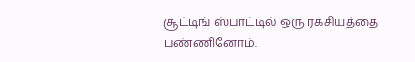சூட்டிங் ஸ்பாட்டில் ஒரு ரகசியத்தை பண்ணினோம்.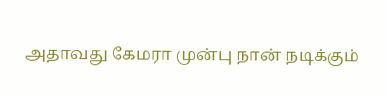அதாவது கேமரா முன்பு நான் நடிக்கும்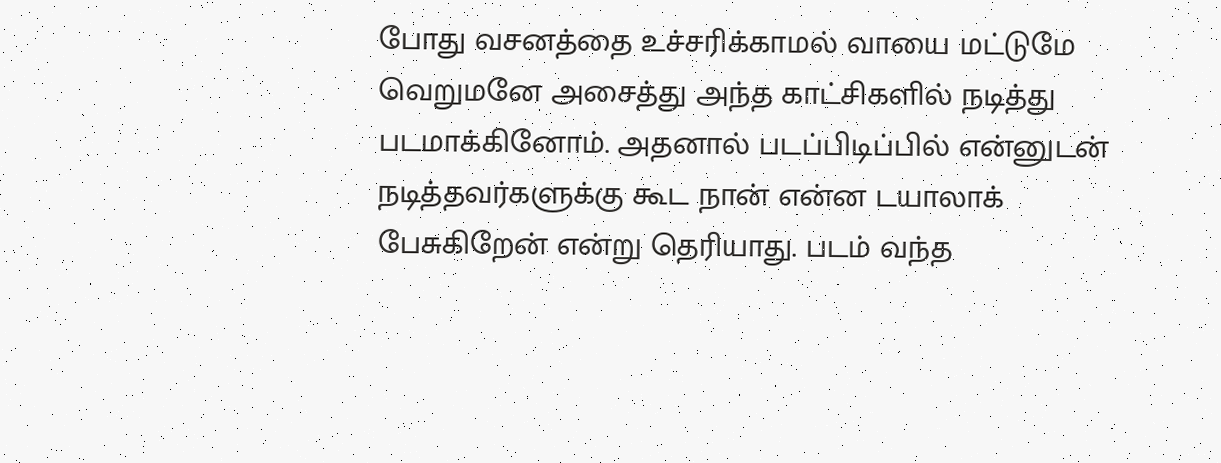போது வசனத்தை உச்சரிக்காமல் வாயை மட்டுமே வெறுமனே அசைத்து அந்த காட்சிகளில் நடித்து படமாக்கினோம். அதனால் படப்பிடிப்பில் என்னுடன் நடித்தவர்களுக்கு கூட நான் என்ன டயாலாக் பேசுகிறேன் என்று தெரியாது. படம் வந்த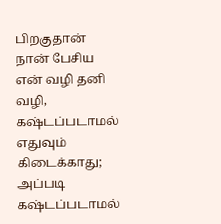பிறகுதான் நான் பேசிய என் வழி தனி வழி, கஷ்டப்படாமல் எதுவும் கிடைக்காது; அப்படி கஷ்டப்படாமல்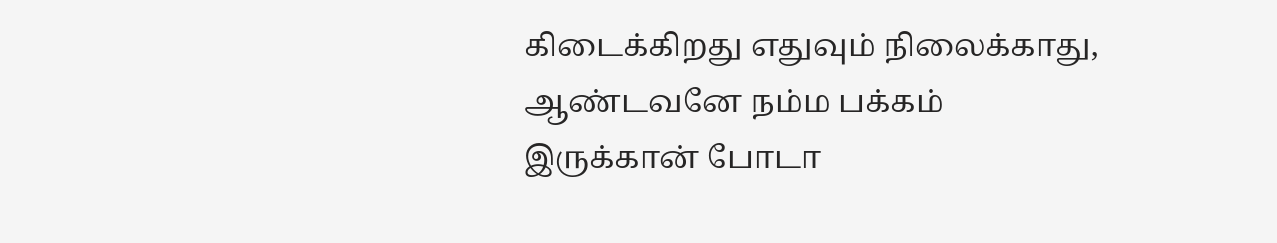கிடைக்கிறது எதுவும் நிலைக்காது, ஆண்டவனே நம்ம பக்கம் இருக்கான் போடா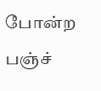போன்ற பஞ்ச்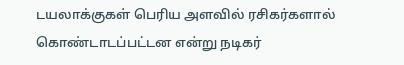டயலாக்குகள் பெரிய அளவில் ரசிகர்களால் கொண்டாடப்பட்டன என்று நடிகர்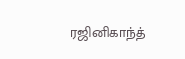ரஜினிகாந்த்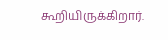கூறியிருக்கிறார்.